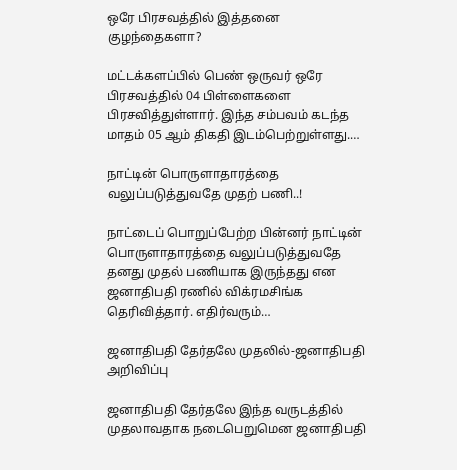ஒரே பிரசவத்தில் இத்தனை குழந்தைகளா?

மட்டக்களப்பில் பெண் ஒருவர் ஒரே பிரசவத்தில் 04 பிள்ளைகளை பிரசவித்துள்ளார். இந்த சம்பவம் கடந்த மாதம் 05 ஆம் திகதி இடம்பெற்றுள்ளது.…

நாட்டின் பொருளாதாரத்தை வலுப்படுத்துவதே முதற் பணி..!

நாட்டைப் பொறுப்பேற்ற பின்னர் நாட்டின் பொருளாதாரத்தை வலுப்படுத்துவதே தனது முதல் பணியாக இருந்தது என ஜனாதிபதி ரணில் விக்ரமசிங்க தெரிவித்தார். எதிர்வரும்…

ஜனாதிபதி தேர்தலே முதலில்-ஜனாதிபதி அறிவிப்பு

ஜனாதிபதி தேர்தலே இந்த வருடத்தில் முதலாவதாக நடைபெறுமென ஜனாதிபதி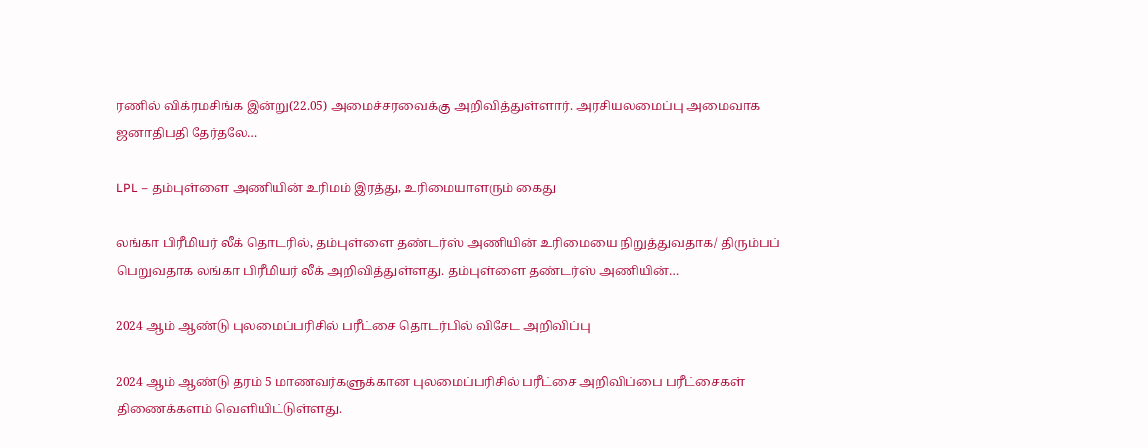ரணில் விக்ரமசிங்க இன்று(22.05) அமைச்சரவைக்கு அறிவித்துள்ளார். அரசியலமைப்பு அமைவாக ஜனாதிபதி தேர்தலே…

LPL – தம்புள்ளை அணியின் உரிமம் இரத்து, உரிமையாளரும் கைது

லங்கா பிரீமியர் லீக் தொடரில், தம்புள்ளை தண்டர்ஸ் அணியின் உரிமையை நிறுத்துவதாக/ திரும்பப் பெறுவதாக லங்கா பிரீமியர் லீக் அறிவித்துள்ளது. தம்புள்ளை தண்டர்ஸ் அணியின்…

2024 ஆம் ஆண்டு புலமைப்பரிசில் பரீட்சை தொடர்பில் விசேட அறிவிப்பு

2024 ஆம் ஆண்டு தரம் 5 மாணவர்களுக்கான புலமைப்பரிசில் பரீட்சை அறிவிப்பை பரீட்சைகள் திணைக்களம் வெளியிட்டுள்ளது.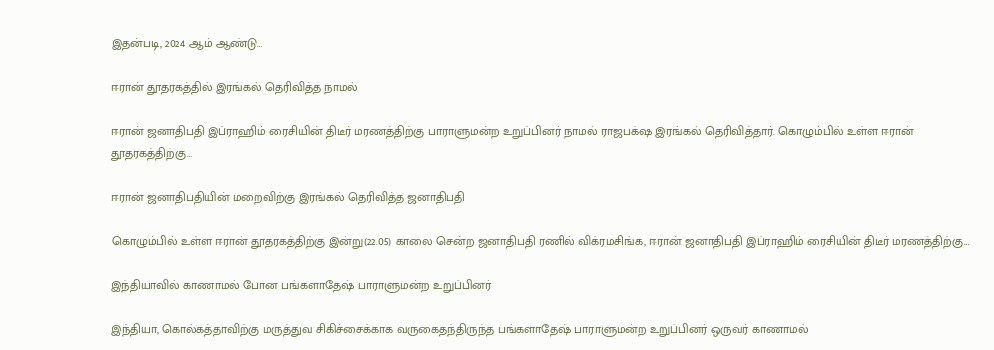இதன்படி, 2024 ஆம் ஆண்டு…

ஈரான் தூதரகத்தில் இரங்கல் தெரிவித்த நாமல்

ஈரான் ஜனாதிபதி இப்ராஹிம் ரைசியின் திடீர் மரணத்திற்கு பாராளுமன்ற உறுப்பினர் நாமல் ராஜபக்‌ஷ இரங்கல் தெரிவித்தார். கொழும்பில் உள்ள ஈரான் தூதரகத்திற்கு…

ஈரான் ஜனாதிபதியின் மறைவிற்கு இரங்கல் தெரிவித்த ஜனாதிபதி

கொழும்பில் உள்ள ஈரான் தூதரகத்திற்கு இன்று(22.05) காலை சென்ற ஜனாதிபதி ரணில் விக்ரமசிங்க, ஈரான் ஜனாதிபதி இப்ராஹிம் ரைசியின் திடீர் மரணத்திற்கு…

இந்தியாவில் காணாமல் போன பங்களாதேஷ் பாராளுமன்ற உறுப்பினர்

இந்தியா, கொல்கத்தாவிற்கு மருத்துவ சிகிச்சைக்காக வருகைதந்திருந்த பங்களாதேஷ் பாராளுமன்ற உறுப்பினர் ஒருவர் காணாமல்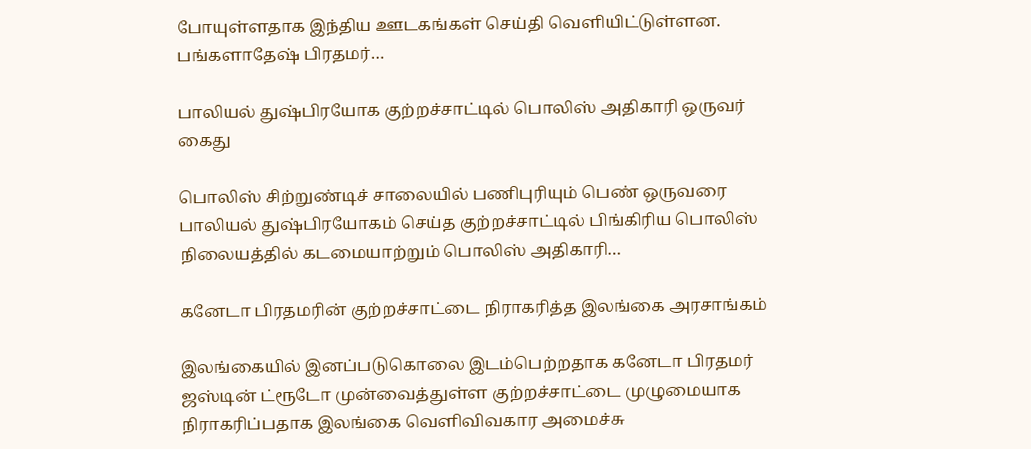போயுள்ளதாக இந்திய ஊடகங்கள் செய்தி வெளியிட்டுள்ளன.  பங்களாதேஷ் பிரதமர்…

பாலியல் துஷ்பிரயோக குற்றச்சாட்டில் பொலிஸ் அதிகாரி ஒருவர் கைது

பொலிஸ் சிற்றுண்டிச் சாலையில் பணிபுரியும் பெண் ஒருவரை பாலியல் துஷ்பிரயோகம் செய்த குற்றச்சாட்டில் பிங்கிரிய பொலிஸ் நிலையத்தில் கடமையாற்றும் பொலிஸ் அதிகாரி…

கனேடா பிரதமரின் குற்றச்சாட்டை நிராகரித்த இலங்கை அரசாங்கம்

இலங்கையில் இனப்படுகொலை இடம்பெற்றதாக கனேடா பிரதமர் ஜஸ்டின் ட்ரூடோ முன்வைத்துள்ள குற்றச்சாட்டை முழுமையாக நிராகரிப்பதாக இலங்கை வெளிவிவகார அமைச்சு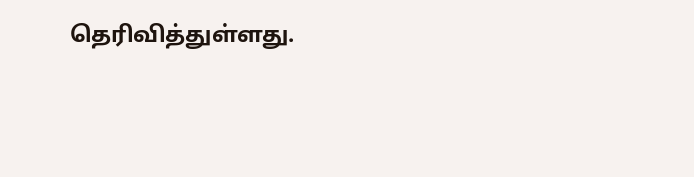தெரிவித்துள்ளது.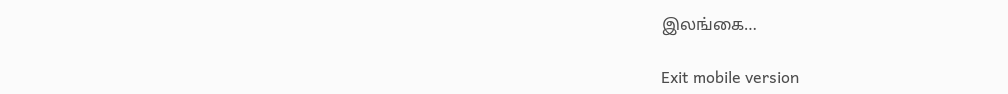இலங்கை…

Exit mobile version